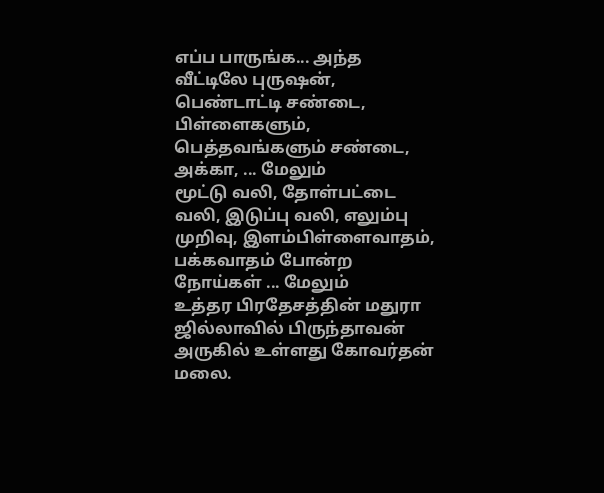எப்ப பாருங்க... அந்த வீட்டிலே புருஷன், பெண்டாட்டி சண்டை, பிள்ளைகளும், பெத்தவங்களும் சண்டை, அக்கா, ... மேலும்
மூட்டு வலி, தோள்பட்டை வலி, இடுப்பு வலி, எலும்பு முறிவு, இளம்பிள்ளைவாதம், பக்கவாதம் போன்ற நோய்கள் ... மேலும்
உத்தர பிரதேசத்தின் மதுரா ஜில்லாவில் பிருந்தாவன் அருகில் உள்ளது கோவர்தன் மலை.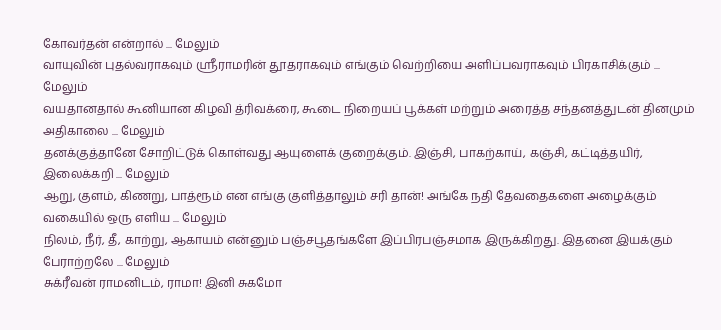கோவர்தன் என்றால் ... மேலும்
வாயுவின் புதல்வராகவும் ஸ்ரீராமரின் தூதராகவும் எங்கும் வெற்றியை அளிப்பவராகவும் பிரகாசிக்கும் ... மேலும்
வயதானதால் கூனியான கிழவி த்ரிவக்ரை, கூடை நிறையப் பூக்கள் மற்றும் அரைத்த சந்தனத்துடன் தினமும் அதிகாலை ... மேலும்
தனக்குத்தானே சோறிட்டுக் கொள்வது ஆயுளைக் குறைக்கும். இஞ்சி, பாகற்காய், கஞ்சி, கட்டித்தயிர், இலைக்கறி ... மேலும்
ஆறு, குளம், கிணறு, பாத்ரூம் என எங்கு குளித்தாலும் சரி தான்! அங்கே நதி தேவதைகளை அழைக்கும் வகையில் ஒரு எளிய ... மேலும்
நிலம், நீர், தீ, காற்று, ஆகாயம் என்னும் பஞ்சபூதங்களே இப்பிரபஞ்சமாக இருக்கிறது. இதனை இயக்கும் பேராற்றலே ... மேலும்
சுக்ரீவன் ராமனிடம், ராமா! இனி சுகமோ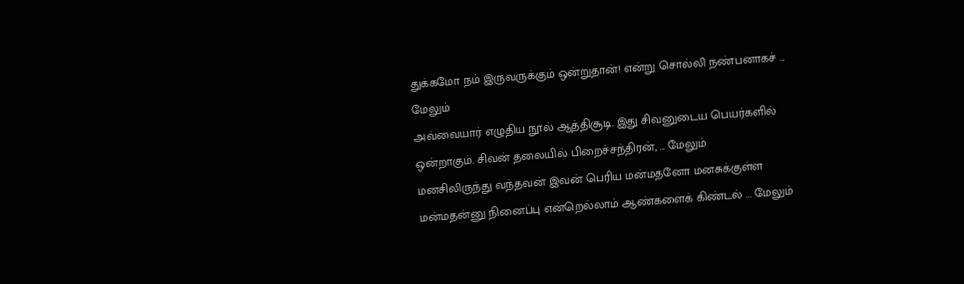துக்கமோ நம் இருவருக்கும் ஒன்றுதான்! என்று சொல்லி நண்பனாகச் ... மேலும்
அவ்வையார் எழுதிய நூல் ஆத்திசூடி. இது சிவனுடைய பெயர்களில் ஒன்றாகும். சிவன் தலையில் பிறைச்சந்திரன், ... மேலும்
மனசிலிருந்து வந்தவன் இவன் பெரிய மன்மதனோ மனசுக்குள்ள மன்மதன்னு நினைப்பு என்றெல்லாம் ஆண்களைக் கிண்டல் ... மேலும்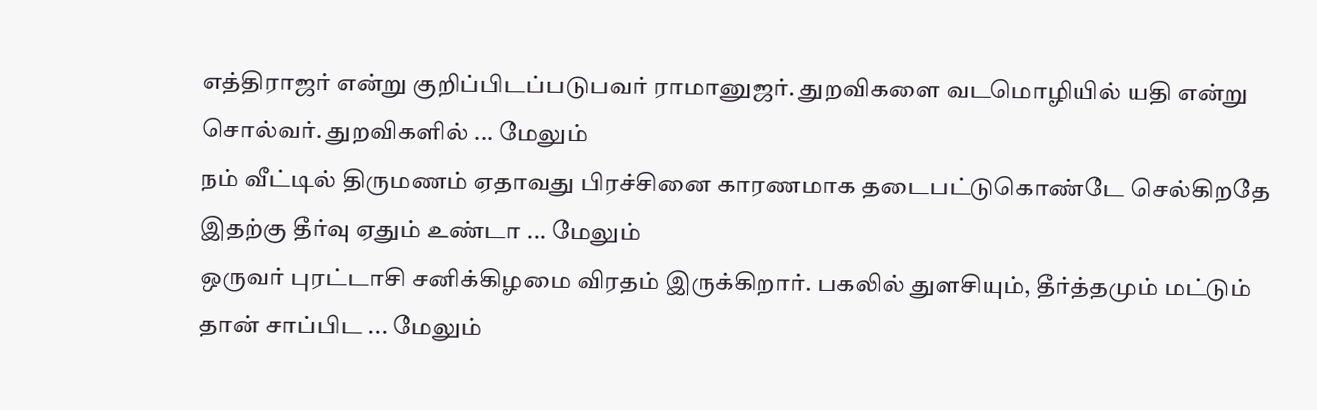எத்திராஜர் என்று குறிப்பிடப்படுபவர் ராமானுஜர். துறவிகளை வடமொழியில் யதி என்று சொல்வர். துறவிகளில் ... மேலும்
நம் வீட்டில் திருமணம் ஏதாவது பிரச்சினை காரணமாக தடைபட்டுகொண்டே செல்கிறதே இதற்கு தீர்வு ஏதும் உண்டா ... மேலும்
ஒருவர் புரட்டாசி சனிக்கிழமை விரதம் இருக்கிறார். பகலில் துளசியும், தீர்த்தமும் மட்டும் தான் சாப்பிட ... மேலும்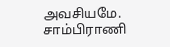அவசியமே. சாம்பிராணி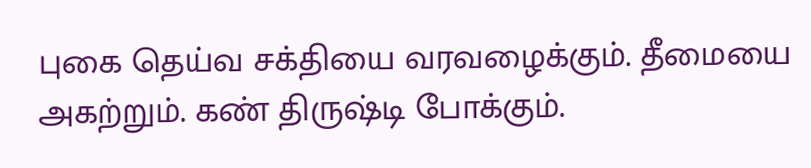புகை தெய்வ சக்தியை வரவழைக்கும். தீமையை அகற்றும். கண் திருஷ்டி போக்கும்.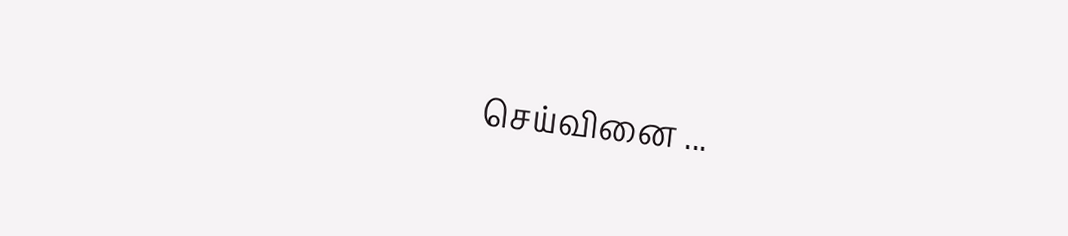செய்வினை ...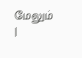மேலும்
|